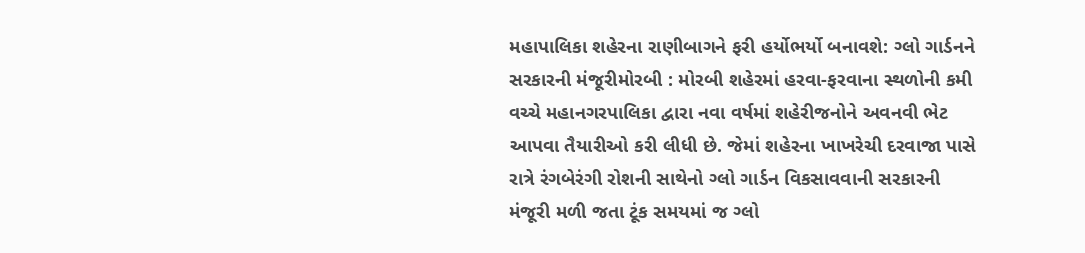મહાપાલિકા શહેરના રાણીબાગને ફરી હર્યોભર્યો બનાવશે: ગ્લો ગાર્ડનને સરકારની મંજૂરીમોરબી : મોરબી શહેરમાં હરવા-ફરવાના સ્થળોની કમી વચ્ચે મહાનગરપાલિકા દ્વારા નવા વર્ષમાં શહેરીજનોને અવનવી ભેટ આપવા તૈયારીઓ કરી લીધી છે. જેમાં શહેરના ખાખરેચી દરવાજા પાસે રાત્રે રંગબેરંગી રોશની સાથેનો ગ્લો ગાર્ડન વિકસાવવાની સરકારની મંજૂરી મળી જતા ટૂંક સમયમાં જ ગ્લો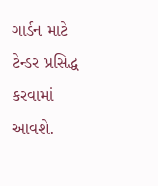ગાર્ડન માટે ટેન્ડર પ્રસિદ્ધ કરવામાં આવશે.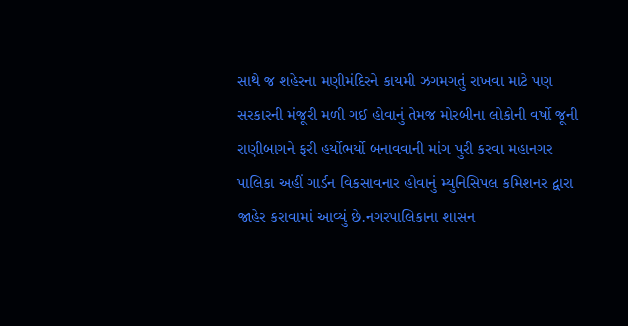સાથે જ શહેરના મણીમંદિરને કાયમી ઝગમગતું રાખવા માટે પણ સરકારની મંજૂરી મળી ગઈ હોવાનું તેમજ મોરબીના લોકોની વર્ષો જૂની રાણીબાગને ફરી હર્યોભર્યો બનાવવાની માંગ પુરી કરવા મહાનગર પાલિકા અહીં ગાર્ડન વિકસાવનાર હોવાનું મ્યુનિસિપલ કમિશનર દ્વારા જાહેર કરાવામાં આવ્યું છે.નગરપાલિકાના શાસન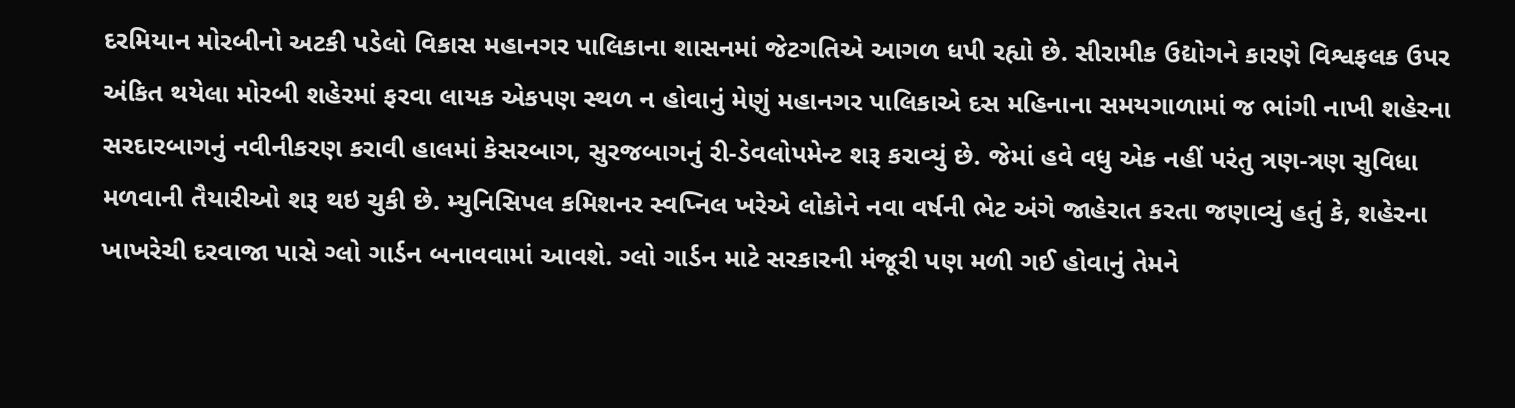દરમિયાન મોરબીનો અટકી પડેલો વિકાસ મહાનગર પાલિકાના શાસનમાં જેટગતિએ આગળ ધપી રહ્યો છે. સીરામીક ઉદ્યોગને કારણે વિશ્વફલક ઉપર અંકિત થયેલા મોરબી શહેરમાં ફરવા લાયક એકપણ સ્થળ ન હોવાનું મેણું મહાનગર પાલિકાએ દસ મહિનાના સમયગાળામાં જ ભાંગી નાખી શહેરના સરદારબાગનું નવીનીકરણ કરાવી હાલમાં કેસરબાગ, સુરજબાગનું રી-ડેવલોપમેન્ટ શરૂ કરાવ્યું છે. જેમાં હવે વધુ એક નહીં પરંતુ ત્રણ-ત્રણ સુવિધા મળવાની તૈયારીઓ શરૂ થઇ ચુકી છે. મ્યુનિસિપલ કમિશનર સ્વપ્નિલ ખરેએ લોકોને નવા વર્ષની ભેટ અંગે જાહેરાત કરતા જણાવ્યું હતું કે, શહેરના ખાખરેચી દરવાજા પાસે ગ્લો ગાર્ડન બનાવવામાં આવશે. ગ્લો ગાર્ડન માટે સરકારની મંજૂરી પણ મળી ગઈ હોવાનું તેમને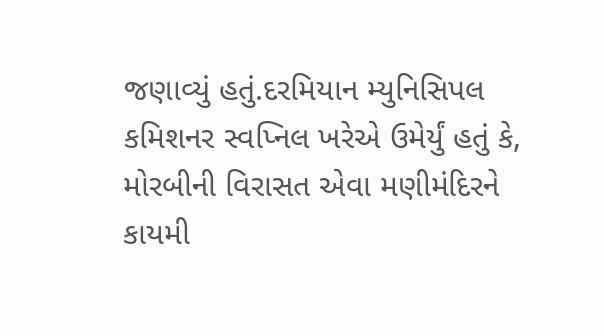જણાવ્યું હતું.દરમિયાન મ્યુનિસિપલ કમિશનર સ્વપ્નિલ ખરેએ ઉમેર્યું હતું કે, મોરબીની વિરાસત એવા મણીમંદિરને કાયમી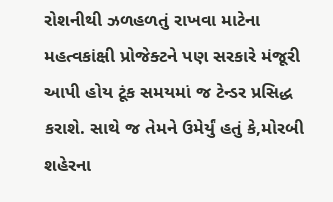રોશનીથી ઝળહળતું રાખવા માટેના મહત્વકાંક્ષી પ્રોજેક્ટને પણ સરકારે મંજૂરી આપી હોય ટૂંક સમયમાં જ ટેન્ડર પ્રસિદ્ધ કરાશે. સાથે જ તેમને ઉમેર્યું હતું કે,મોરબી શહેરના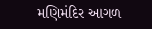મણિમંદિર આગળ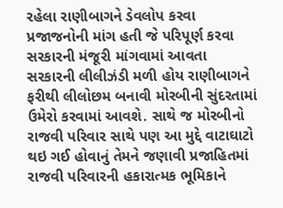રહેલા રાણીબાગને ડેવલોપ કરવા પ્રજાજનોની માંગ હતી જે પરિપૂર્ણ કરવા સરકારની મંજૂરી માંગવામાં આવતા સરકારની લીલીઝંડી મળી હોય રાણીબાગને ફરીથી લીલોછમ બનાવી મોરબીની સુંદરતામાં ઉમેરો કરવામાં આવશે. સાથે જ મોરબીનો રાજવી પરિવાર સાથે પણ આ મુદ્દે વાટાઘાટો થઇ ગઈ હોવાનું તેમને જણાવી પ્રજાહિતમાં રાજવી પરિવારની હકારાત્મક ભૂમિકાને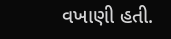વખાણી હતી.